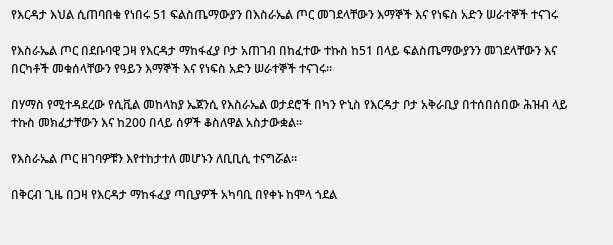የእርዳታ እህል ሲጠባበቁ የነበሩ 51 ፍልስጤማውያን በእስራኤል ጦር መገደላቸውን እማኞች እና የነፍስ አድን ሠራተኞች ተናገሩ

የእስራኤል ጦር በደቡባዊ ጋዛ የእርዳታ ማከፋፈያ ቦታ አጠገብ በከፈተው ተኩስ ከ51 በላይ ፍልስጤማውያንን መገደላቸውን እና በርካቶች መቁሰላቸውን የዓይን እማኞች እና የነፍስ አድን ሠራተኞች ተናገሩ።

በሃማስ የሚተዳደረው የሲቪል መከላከያ ኤጀንሲ የእስራኤል ወታደሮች በካን ዮኒስ የእርዳታ ቦታ አቅራቢያ በተሰበሰበው ሕዝብ ላይ ተኩስ መክፈታቸውን እና ከ200 በላይ ሰዎች ቆስለዋል አስታውቋል።

የእስራኤል ጦር ዘገባዎቹን እየተከታተለ መሆኑን ለቢቢሲ ተናግሯል።

በቅርብ ጊዜ በጋዛ የእርዳታ ማከፋፈያ ጣቢያዎች አካባቢ በየቀኑ ከሞላ ጎደል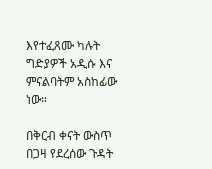እየተፈጸሙ ካሉት ግድያዎች አዲሱ እና ምናልባትም አስከፊው ነው።

በቅርብ ቀናት ውስጥ በጋዛ የደረሰው ጉዳት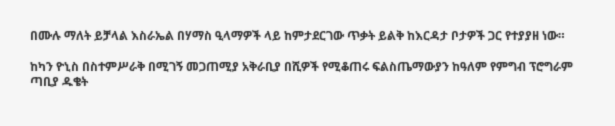በሙሉ ማለት ይቻላል እስራኤል በሃማስ ዒላማዎች ላይ ከምታደርገው ጥቃት ይልቅ ከእርዳታ ቦታዎች ጋር የተያያዘ ነው።

ከካን ዮኒስ በስተምሥራቅ በሚገኝ መጋጠሚያ አቅራቢያ በሺዎች የሚቆጠሩ ፍልስጤማውያን ከዓለም የምግብ ፕሮግራም ጣቢያ ዱቄት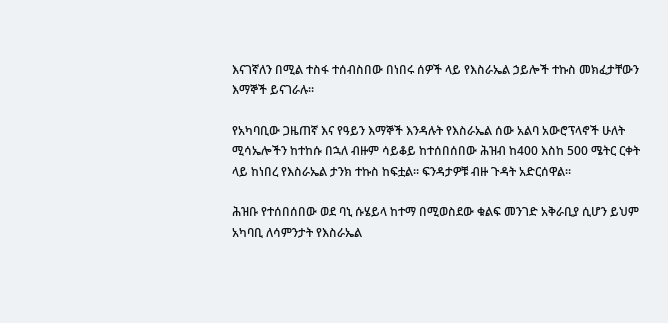እናገኛለን በሚል ተስፋ ተሰብስበው በነበሩ ሰዎች ላይ የእስራኤል ኃይሎች ተኩስ መክፈታቸውን እማኞች ይናገራሉ።

የአካባቢው ጋዜጠኛ እና የዓይን እማኞች እንዳሉት የእስራኤል ሰው አልባ አውሮፕላኖች ሁለት ሚሳኤሎችን ከተከሱ በኋለ ብዙም ሳይቆይ ከተሰበሰበው ሕዝብ ከ400 እስከ 500 ሜትር ርቀት ላይ ከነበረ የእስራኤል ታንክ ተኩስ ከፍቷል። ፍንዳታዎቹ ብዙ ጉዳት አድርሰዋል።

ሕዝቡ የተሰበሰበው ወደ ባኒ ሱሄይላ ከተማ በሚወስደው ቁልፍ መንገድ አቅራቢያ ሲሆን ይህም አካባቢ ለሳምንታት የእስራኤል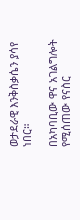ወታደራዊ እንቅስቃሴን ያሳየ ነበር።

በአካባቢው ዋና አገልግሎት የሚሰጠው የናስር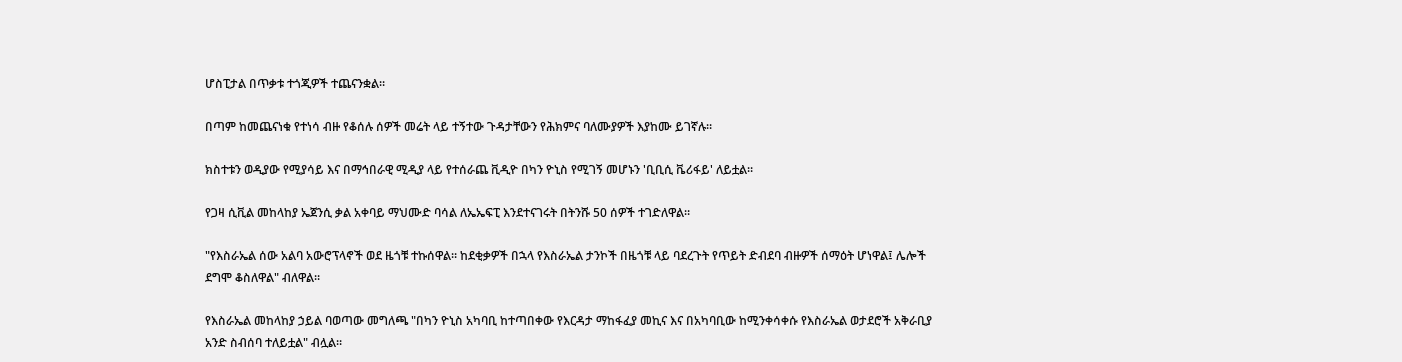ሆስፒታል በጥቃቱ ተጎጂዎች ተጨናንቋል።

በጣም ከመጨናነቁ የተነሳ ብዙ የቆሰሉ ሰዎች መሬት ላይ ተኝተው ጉዳታቸውን የሕክምና ባለሙያዎች እያከሙ ይገኛሉ።

ክስተቱን ወዲያው የሚያሳይ እና በማኅበራዊ ሚዲያ ላይ የተሰራጨ ቪዲዮ በካን ዮኒስ የሚገኝ መሆኑን 'ቢቢሲ ቬሪፋይ' ለይቷል።

የጋዛ ሲቪል መከላከያ ኤጀንሲ ቃል አቀባይ ማህሙድ ባሳል ለኤኤፍፒ እንደተናገሩት በትንሹ 50 ሰዎች ተገድለዋል።

"የእስራኤል ሰው አልባ አውሮፕላኖች ወደ ዜጎቹ ተኩሰዋል። ከደቂቃዎች በኋላ የእስራኤል ታንኮች በዜጎቹ ላይ ባደረጉት የጥይት ድብደባ ብዙዎች ሰማዕት ሆነዋል፤ ሌሎች ደግሞ ቆስለዋል" ብለዋል።

የእስራኤል መከላከያ ኃይል ባወጣው መግለጫ "በካን ዮኒስ አካባቢ ከተጣበቀው የእርዳታ ማከፋፈያ መኪና እና በአካባቢው ከሚንቀሳቀሱ የእስራኤል ወታደሮች አቅራቢያ አንድ ስብሰባ ተለይቷል" ብሏል።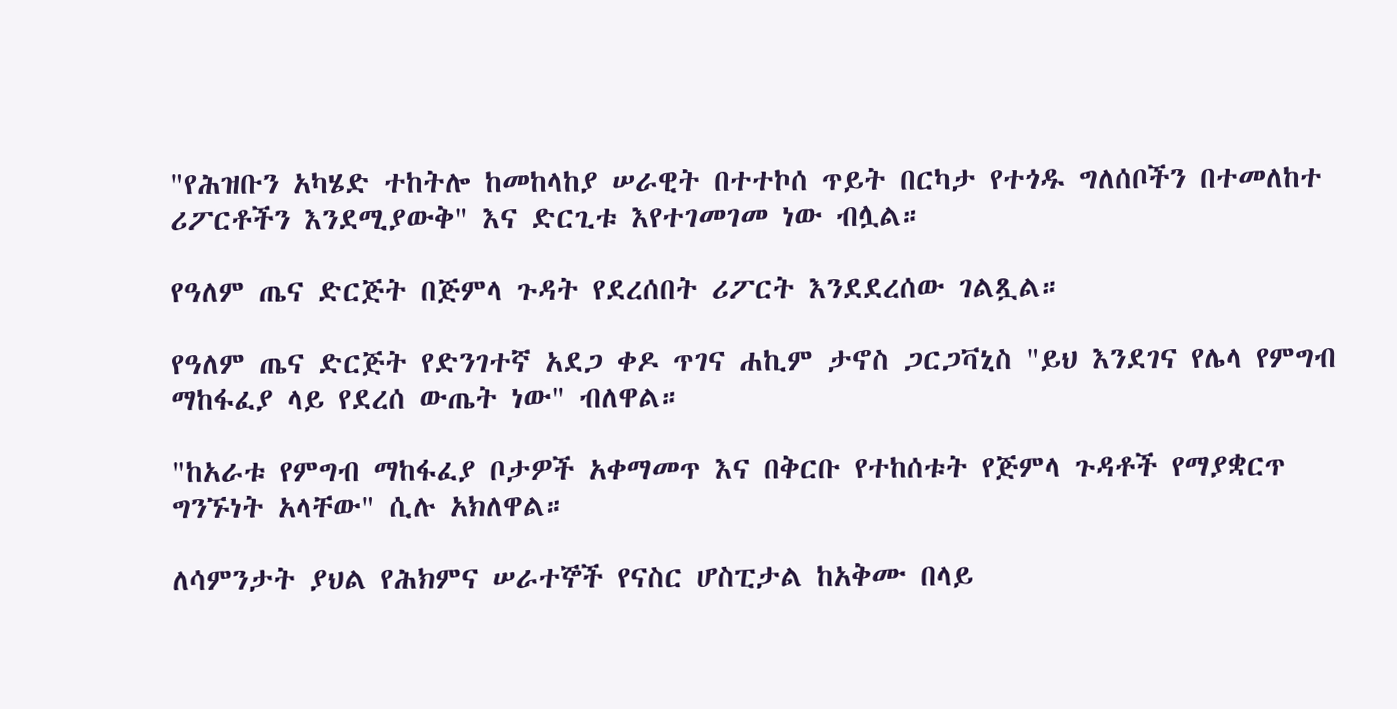"የሕዝቡን አካሄድ ተከትሎ ከመከላከያ ሠራዊት በተተኮሰ ጥይት በርካታ የተጎዱ ግለሰቦችን በተመለከተ ሪፖርቶችን እንደሚያውቅ" እና ድርጊቱ እየተገመገመ ነው ብሏል።

የዓለም ጤና ድርጅት በጅምላ ጉዳት የደረሰበት ሪፖርት እንደደረሰው ገልጿል።

የዓለም ጤና ድርጅት የድንገተኛ አደጋ ቀዶ ጥገና ሐኪም ታኖስ ጋርጋቫኒስ "ይህ እንደገና የሌላ የምግብ ማከፋፈያ ላይ የደረሰ ውጤት ነው" ብለዋል።

"ከአራቱ የምግብ ማከፋፈያ ቦታዎች አቀማመጥ እና በቅርቡ የተከሰቱት የጅምላ ጉዳቶች የማያቋርጥ ግንኙነት አላቸው" ሲሉ አክለዋል።

ለሳምንታት ያህል የሕክምና ሠራተኞች የናስር ሆስፒታል ከአቅሙ በላይ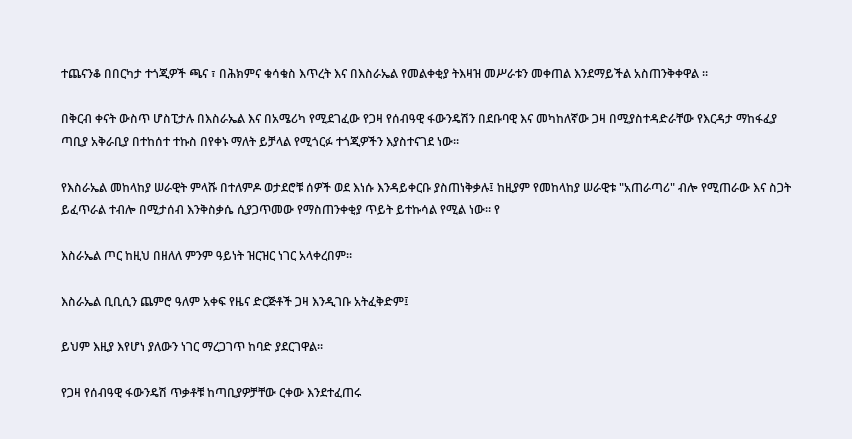ተጨናንቆ በበርካታ ተጎጂዎች ጫና ፣ በሕክምና ቁሳቁስ እጥረት እና በእስራኤል የመልቀቂያ ትእዛዝ መሥራቱን መቀጠል እንደማይችል አስጠንቅቀዋል ።

በቅርብ ቀናት ውስጥ ሆስፒታሉ በእስራኤል እና በአሜሪካ የሚደገፈው የጋዛ የሰብዓዊ ፋውንዴሽን በደቡባዊ እና መካከለኛው ጋዛ በሚያስተዳድራቸው የእርዳታ ማከፋፈያ ጣቢያ አቅራቢያ በተከሰተ ተኩስ በየቀኑ ማለት ይቻላል የሚጎርፉ ተጎጂዎችን እያስተናገደ ነው።

የእስራኤል መከላከያ ሠራዊት ምላሹ በተለምዶ ወታደሮቹ ሰዎች ወደ እነሱ እንዳይቀርቡ ያስጠነቅቃሉ፤ ከዚያም የመከላከያ ሠራዊቱ "አጠራጣሪ" ብሎ የሚጠራው እና ስጋት ይፈጥራል ተብሎ በሚታሰብ እንቅስቃሴ ሲያጋጥመው የማስጠንቀቂያ ጥይት ይተኩሳል የሚል ነው። የ

እስራኤል ጦር ከዚህ በዘለለ ምንም ዓይነት ዝርዝር ነገር አላቀረበም።

እስራኤል ቢቢሲን ጨምሮ ዓለም አቀፍ የዜና ድርጅቶች ጋዛ እንዲገቡ አትፈቅድም፤

ይህም እዚያ እየሆነ ያለውን ነገር ማረጋገጥ ከባድ ያደርገዋል።

የጋዛ የሰብዓዊ ፋውንዴሽ ጥቃቶቹ ከጣቢያዎቻቸው ርቀው እንደተፈጠሩ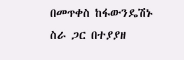በመጥቀስ ከፋውንዴሽኑ ስራ ጋር በተያያዘ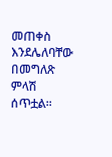መጠቀስ እንደሌለባቸው በመግለጽ ምላሽ ሰጥቷል።